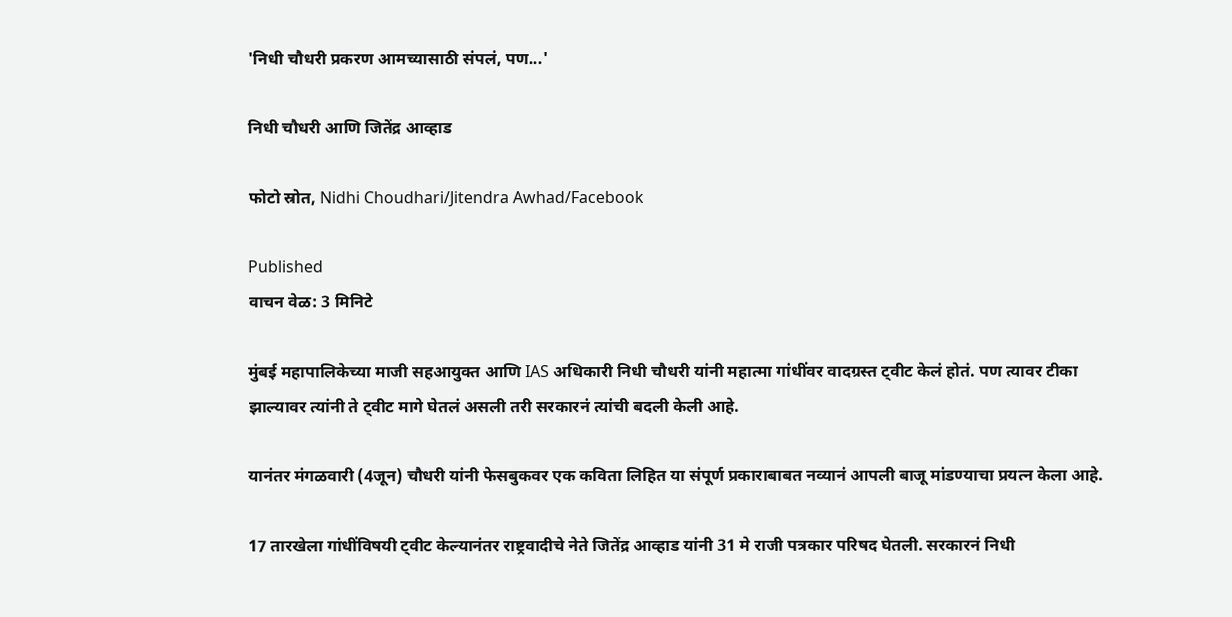'निधी चौधरी प्रकरण आमच्यासाठी संपलं, पण...'

निधी चौधरी आणि जितेंद्र आव्हाड

फोटो स्रोत, Nidhi Choudhari/Jitendra Awhad/Facebook

Published
वाचन वेळ: 3 मिनिटे

मुंबई महापालिकेच्या माजी सहआयुक्त आणि IAS अधिकारी निधी चौधरी यांनी महात्मा गांधींवर वादग्रस्त ट्वीट केलं होतं. पण त्यावर टीका झाल्यावर त्यांनी ते ट्वीट मागे घेतलं असली तरी सरकारनं त्यांची बदली केली आहे.

यानंतर मंगळवारी (4जून) चौधरी यांनी फेसबुकवर एक कविता लिहित या संपूर्ण प्रकाराबाबत नव्यानं आपली बाजू मांडण्याचा प्रयत्न केला आहे.

17 तारखेला गांधींविषयी ट्वीट केल्यानंतर राष्ट्रवादीचे नेते जितेंद्र आव्हाड यांनी 31 मे राजी पत्रकार परिषद घेतली. सरकारनं निधी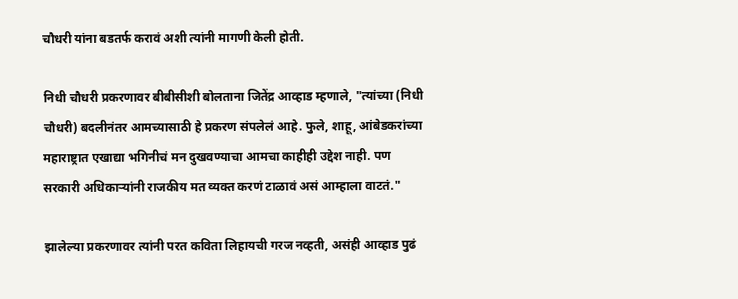चौधरी यांना बडतर्फ करावं अशी त्यांनी मागणी केली होती.

निधी चौधरी प्रकरणावर बीबीसीशी बोलताना जितेंद्र आव्हाड म्हणाले, "त्यांच्या (निधी चौधरी) बदलीनंतर आमच्यासाठी हे प्रकरण संपलेलं आहे. फुले, शाहू, आंबेडकरांच्या महाराष्ट्रात एखाद्या भगिनीचं मन दुखवण्याचा आमचा काहीही उद्देश नाही. पण सरकारी अधिकाऱ्यांनी राजकीय मत व्यक्त करणं टाळावं असं आम्हाला वाटतं."

झालेल्या प्रकरणावर त्यांनी परत कविता लिहायची गरज नव्हती, असंही आव्हाड पुढं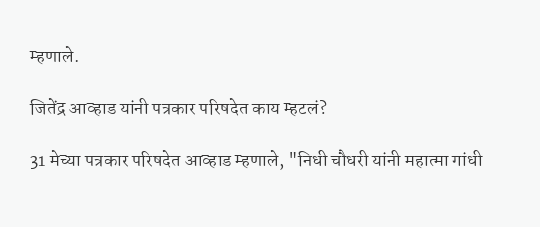म्हणाले.

जितेंद्र आव्हाड यांनी पत्रकार परिषदेत काय म्हटलं?

31 मेच्या पत्रकार परिषदेत आव्हाड म्हणाले, "निधी चौधरी यांनी महात्मा गांधी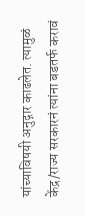यांच्याविषयी अनुद्गार काढलेत. त्यामुळं केंद्र/राज्य सरकारनं त्यांना बडतर्फ करावं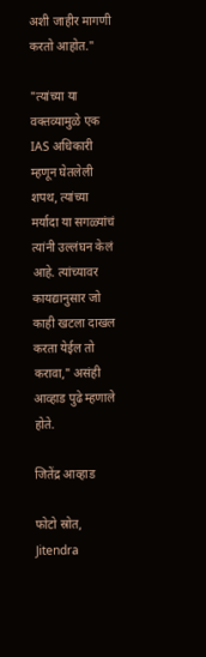अशी जाहीर मागणी करतो आहोत."

"त्यांच्या या वक्तव्यामुळे एक IAS अधिकारी म्हणून घेतलेली शपथ, त्यांच्या मर्यादा या सगळ्यांचं त्यांनी उल्लंघन केलं आहे. त्यांच्यावर कायद्यानुसार जो काही खटला दाखल करता येईल तो करावा," असंही आव्हाड पुढे म्हणाले होते.

जितेंद्र आव्हाड

फोटो स्रोत, Jitendra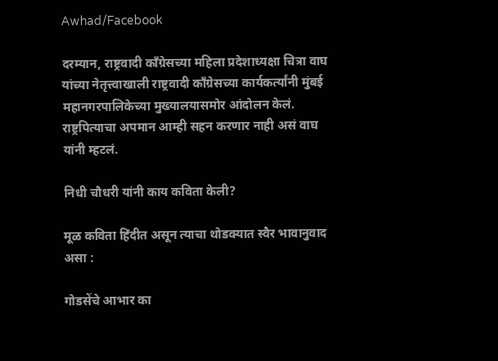Awhad/Facebook

दरम्यान, राष्ट्रवादी काँग्रेसच्या महिला प्रदेशाध्यक्षा चित्रा वाघ यांच्या नेतृत्त्वाखाली राष्ट्रवादी काँग्रेसच्या कार्यकर्त्यांनी मुंबई महानगरपालिकेच्या मुख्यालयासमोर आंदोलन केलं. राष्ट्रपित्याचा अपमान आम्ही सहन करणार नाही असं वाघ यांनी म्हटलं.

निधी चौधरी यांनी काय कविता केली?

मूळ कविता हिंदीत असून त्याचा थोडक्यात स्वैर भावानुवाद असा :

गोडसेंचे आभार का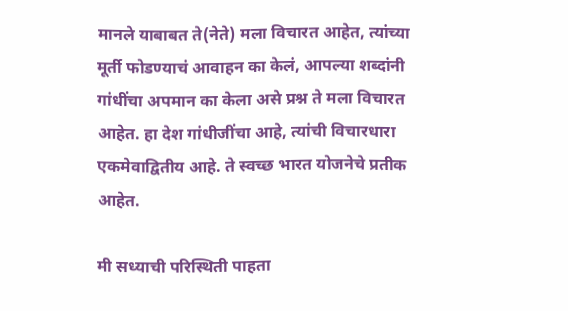मानले याबाबत ते(नेते) मला विचारत आहेत, त्यांच्या मूर्ती फोडण्याचं आवाहन का केलं, आपल्या शब्दांनी गांधींचा अपमान का केला असे प्रश्न ते मला विचारत आहेत. हा देश गांधीजींचा आहे, त्यांची विचारधारा एकमेवाद्वितीय आहे. ते स्वच्छ भारत योजनेचे प्रतीक आहेत.

मी सध्याची परिस्थिती पाहता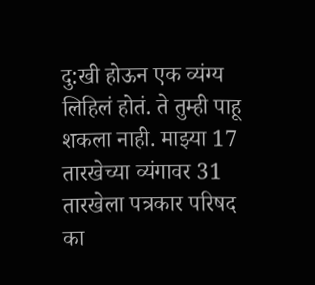दु:खी होऊन एक व्यंग्य लिहिलं होतं. ते तुम्ही पाहू शकला नाही. माझ्या 17 तारखेच्या व्यंगावर 31 तारखेला पत्रकार परिषद का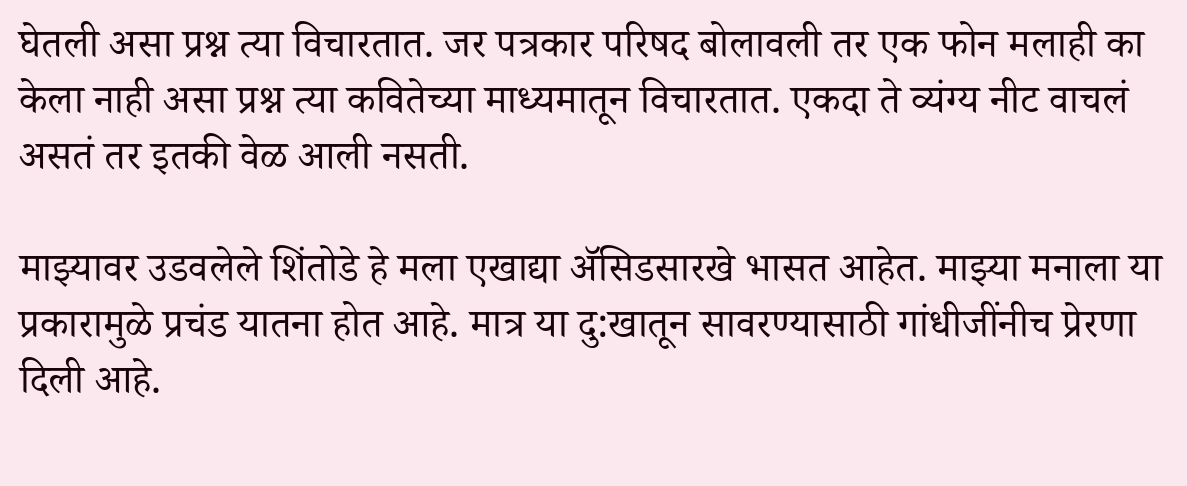घेतली असा प्रश्न त्या विचारतात. जर पत्रकार परिषद बोलावली तर एक फोन मलाही का केला नाही असा प्रश्न त्या कवितेच्या माध्यमातून विचारतात. एकदा ते व्यंग्य नीट वाचलं असतं तर इतकी वेळ आली नसती.

माझ्यावर उडवलेले शिंतोडे हे मला एखाद्या ॲसिडसारखे भासत आहेत. माझ्या मनाला या प्रकारामुळे प्रचंड यातना होत आहे. मात्र या दु:खातून सावरण्यासाठी गांधीजींनीच प्रेरणा दिली आहे.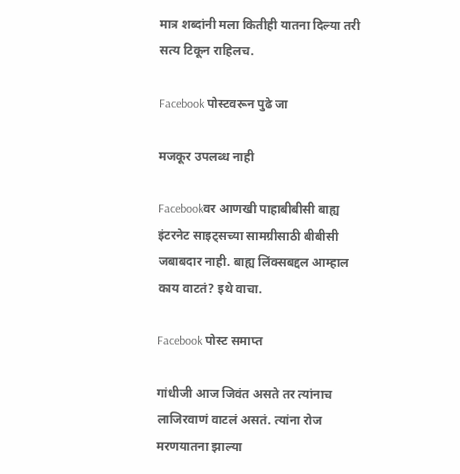मात्र शब्दांनी मला कितीही यातना दिल्या तरी सत्य टिकून राहिलच.

Facebook पोस्टवरून पुढे जा

मजकूर उपलब्ध नाही

Facebookवर आणखी पाहाबीबीसी बाह्य इंटरनेट साइट्सच्या सामग्रीसाठी बीबीसी जबाबदार नाही. बाह्य लिंक्सबद्दल आम्हाल काय वाटतं? इथे वाचा.

Facebook पोस्ट समाप्त

गांधीजी आज जिवंत असते तर त्यांनाच लाजिरवाणं वाटलं असतं. त्यांना रोज मरणयातना झाल्या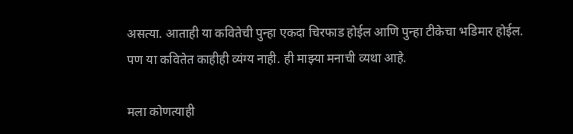असत्या. आताही या कवितेची पुन्हा एकदा चिरफाड होईल आणि पुन्हा टीकेचा भडिमार होईल. पण या कवितेत काहीही व्यंग्य नाही. ही माझ्या मनाची व्यथा आहे.

मला कोणत्याही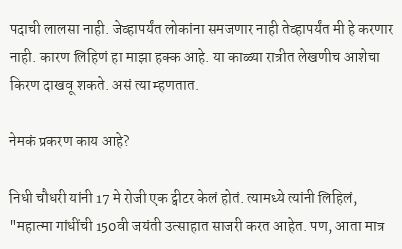पदाची लालसा नाही. जेव्हापर्यंत लोकांना समजणार नाही तेव्हापर्यंत मी हे करणार नाही. कारण लिहिणं हा माझा हक्क आहे. या काळ्या रात्रीत लेखणीच आशेचा किरण दाखवू शकते. असं त्या म्हणतात.

नेमकं प्रकरण काय आहे?

निधी चौधरी यांनी 17 मे रोजी एक ट्वीटर केलं होतं. त्यामध्ये त्यांनी लिहिलं, "महात्मा गांधींची 150वी जयंती उत्साहात साजरी करत आहेत. पण, आता मात्र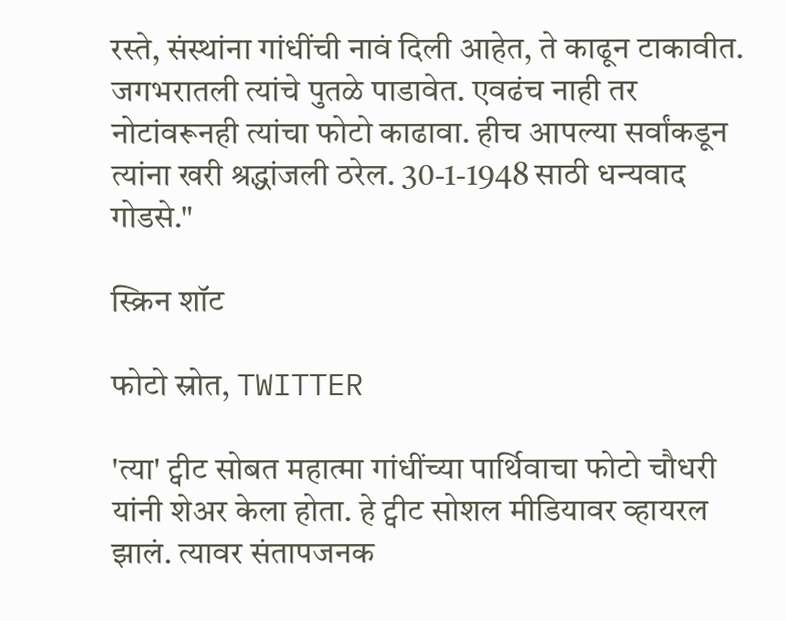रस्ते, संस्थांना गांधींची नावं दिली आहेत, ते काढून टाकावीत. जगभरातली त्यांचे पुतळे पाडावेत. एवढंच नाही तर नोटांवरूनही त्यांचा फोटो काढावा. हीच आपल्या सर्वांकडून त्यांना खरी श्रद्धांजली ठरेल. 30-1-1948 साठी धन्यवाद गोडसे."

स्क्रिन शॉट

फोटो स्रोत, TWITTER

'त्या' ट्वीट सोबत महात्मा गांधींच्या पार्थिवाचा फोटो चौधरी यांनी शेअर केला होता. हे ट्वीट सोशल मीडियावर व्हायरल झालं. त्यावर संतापजनक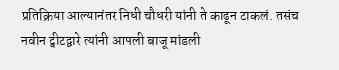प्रतिक्रिया आल्यानंतर निधी चौधरी यांनी ते काढून टाकलं. तसंच नवीन ट्वीटद्वारे त्यांनी आपली बाजू मांडली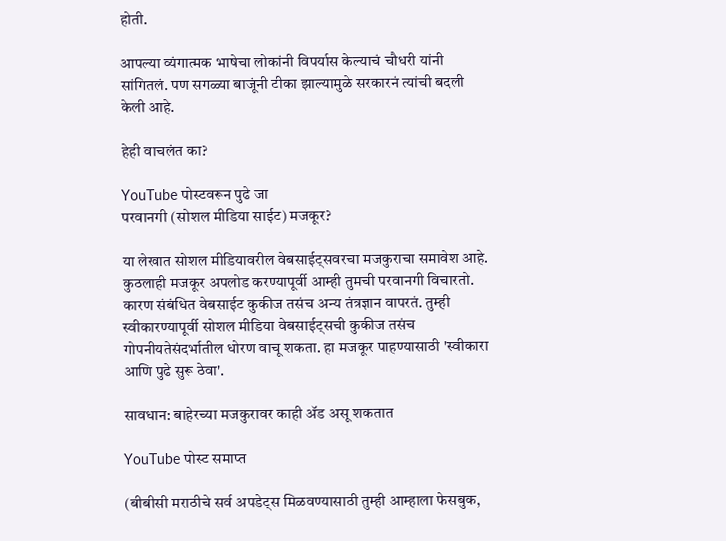होती.

आपल्या व्यंगात्मक भाषेचा लोकांनी विपर्यास केल्याचं चौधरी यांनी सांगितलं. पण सगळ्या बाजूंनी टीका झाल्यामुळे सरकारनं त्यांची बदली केली आहे.

हेही वाचलंत का?

YouTube पोस्टवरून पुढे जा
परवानगी (सोशल मीडिया साईट) मजकूर?

या लेखात सोशल मीडियावरील वेबसाईट्सवरचा मजकुराचा समावेश आहे. कुठलाही मजकूर अपलोड करण्यापूर्वी आम्ही तुमची परवानगी विचारतो. कारण संबंधित वेबसाईट कुकीज तसंच अन्य तंत्रज्ञान वापरतं. तुम्ही स्वीकारण्यापूर्वी सोशल मीडिया वेबसाईट्सची कुकीज तसंच गोपनीयतेसंदर्भातील धोरण वाचू शकता. हा मजकूर पाहण्यासाठी 'स्वीकारा आणि पुढे सुरू ठेवा'.

सावधान: बाहेरच्या मजकुरावर काही ॲड असू शकतात

YouTube पोस्ट समाप्त

(बीबीसी मराठीचे सर्व अपडेट्स मिळवण्यासाठी तुम्ही आम्हाला फेसबुक,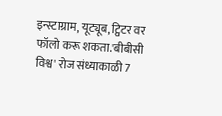इन्स्टाग्राम, यूट्यूब, ट्विटर वर फॉलो करू शकता.'बीबीसी विश्व' रोज संध्याकाळी 7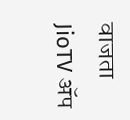वाजता JioTV ॲप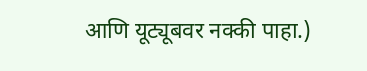आणि यूट्यूबवर नक्की पाहा.)